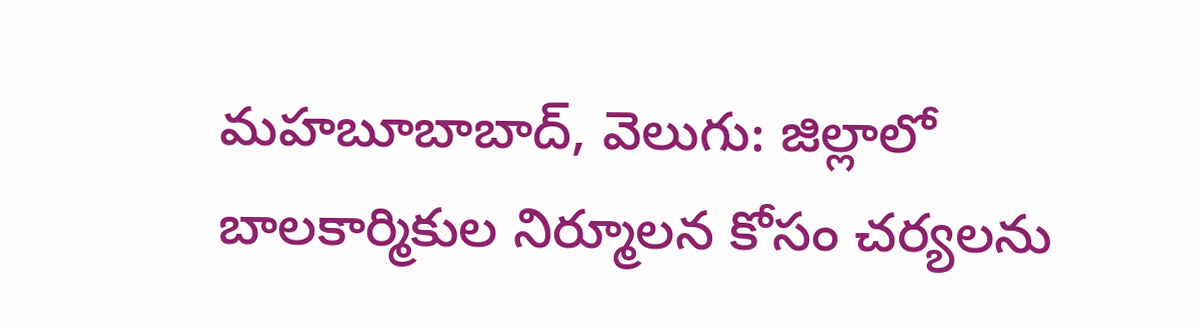మహబూబాబాద్, వెలుగు: జిల్లాలో బాలకార్మికుల నిర్మూలన కోసం చర్యలను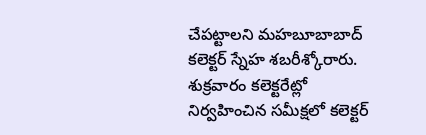చేపట్టాలని మహబూబాబాద్ కలెక్టర్ స్నేహ శబరీశ్కోరారు. శుక్రవారం కలెక్టరేట్లో నిర్వహించిన సమీక్షలో కలెక్టర్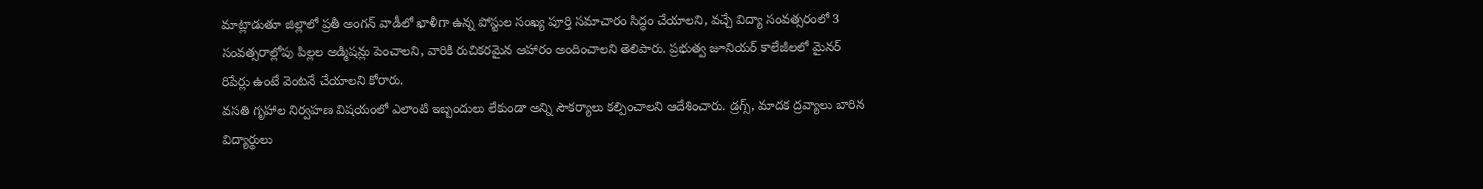మాట్లాడుతూ జిల్లాలో ప్రతీ అంగన్ వాడీలో ఖాళీగా ఉన్న పోస్టుల సంఖ్య పూర్తి సమాచారం సిద్ధం చేయాలని, వచ్చే విద్యా సంవత్సరంలో 3 సంవత్సరాల్లోపు పిల్లల అడ్మిషన్లు పెంచాలని, వారికి రుచికరమైన ఆహారం అందించాలని తెలిపారు. ప్రభుత్వ జూనియర్ కాలేజీలలో మైనర్ రిపేర్లు ఉంటే వెంటనే చేయాలని కోరారు.
వసతి గృహాల నిర్వహణ విషయంలో ఎలాంటి ఇబ్బందులు లేకుండా అన్ని సౌకర్యాలు కల్పించాలని ఆదేశించారు. డ్రగ్స్, మాదక ద్రవ్యాలు బారిన విద్యార్థులు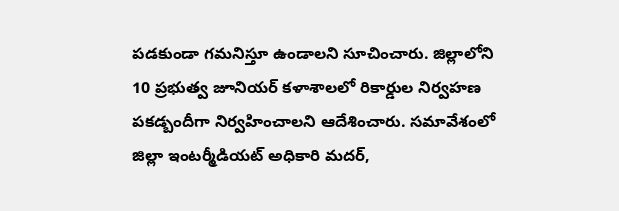పడకుండా గమనిస్తూ ఉండాలని సూచించారు. జిల్లాలోని 10 ప్రభుత్వ జూనియర్ కళాశాలలో రికార్డుల నిర్వహణ పకడ్బందీగా నిర్వహించాలని ఆదేశించారు. సమావేశంలో జిల్లా ఇంటర్మీడియట్ అధికారి మదర్,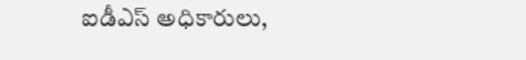ఐడీఎస్ అధికారులు,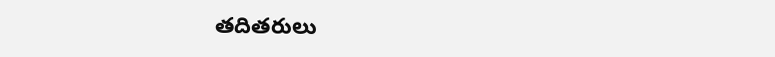తదితరులు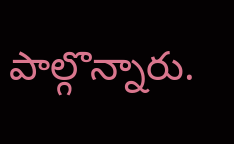పాల్గొన్నారు.